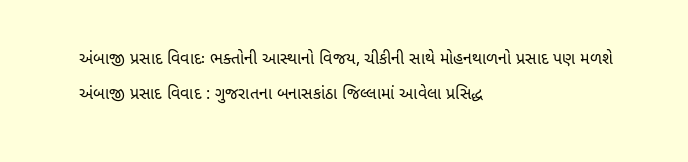અંબાજી પ્રસાદ વિવાદઃ ભક્તોની આસ્થાનો વિજય, ચીકીની સાથે મોહનથાળનો પ્રસાદ પણ મળશે
અંબાજી પ્રસાદ વિવાદ : ગુજરાતના બનાસકાંઠા જિલ્લામાં આવેલા પ્રસિદ્ધ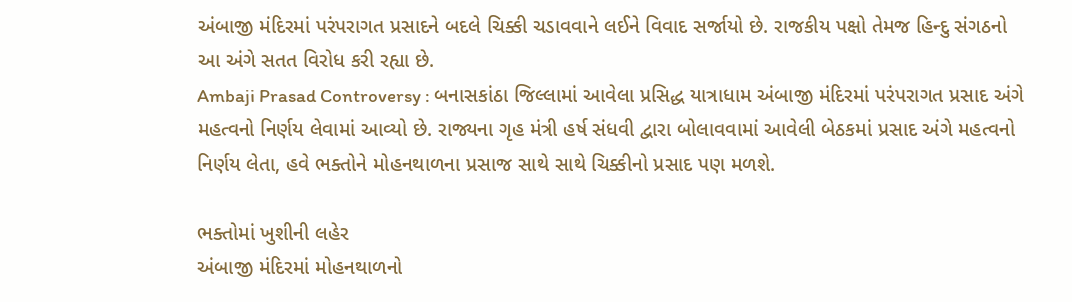અંબાજી મંદિરમાં પરંપરાગત પ્રસાદને બદલે ચિક્કી ચડાવવાને લઈને વિવાદ સર્જાયો છે. રાજકીય પક્ષો તેમજ હિન્દુ સંગઠનો આ અંગે સતત વિરોધ કરી રહ્યા છે.
Ambaji Prasad Controversy : બનાસકાંઠા જિલ્લામાં આવેલા પ્રસિદ્ધ યાત્રાધામ અંબાજી મંદિરમાં પરંપરાગત પ્રસાદ અંગે મહત્વનો નિર્ણય લેવામાં આવ્યો છે. રાજ્યના ગૃહ મંત્રી હર્ષ સંધવી દ્વારા બોલાવવામાં આવેલી બેઠકમાં પ્રસાદ અંગે મહત્વનો નિર્ણય લેતા, હવે ભક્તોને મોહનથાળના પ્રસાજ સાથે સાથે ચિક્કીનો પ્રસાદ પણ મળશે.

ભક્તોમાં ખુશીની લહેર
અંબાજી મંદિરમાં મોહનથાળનો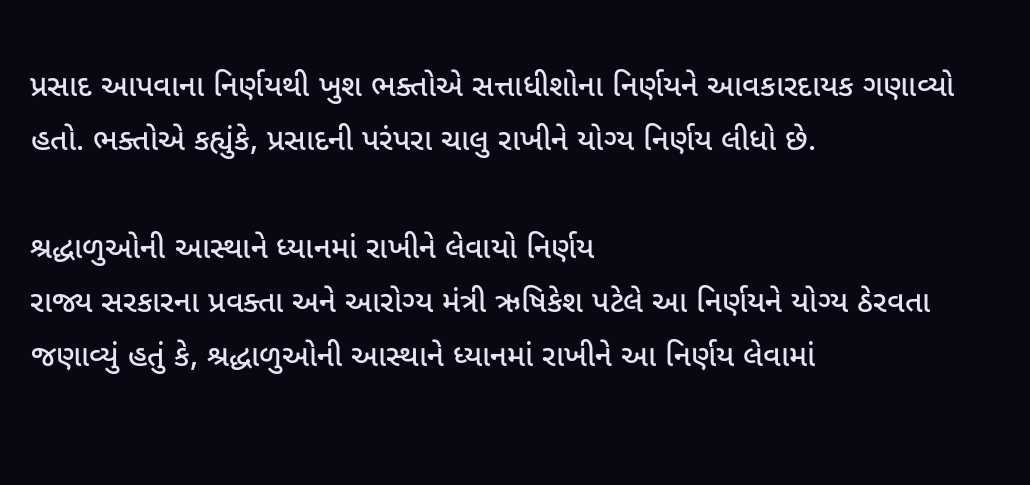પ્રસાદ આપવાના નિર્ણયથી ખુશ ભક્તોએ સત્તાધીશોના નિર્ણયને આવકારદાયક ગણાવ્યો હતો. ભક્તોએ કહ્યુંકે, પ્રસાદની પરંપરા ચાલુ રાખીને યોગ્ય નિર્ણય લીધો છે.

શ્રદ્ધાળુઓની આસ્થાને ધ્યાનમાં રાખીને લેવાયો નિર્ણય
રાજ્ય સરકારના પ્રવક્તા અને આરોગ્ય મંત્રી ઋષિકેશ પટેલે આ નિર્ણયને યોગ્ય ઠેરવતા જણાવ્યું હતું કે, શ્રદ્ધાળુઓની આસ્થાને ધ્યાનમાં રાખીને આ નિર્ણય લેવામાં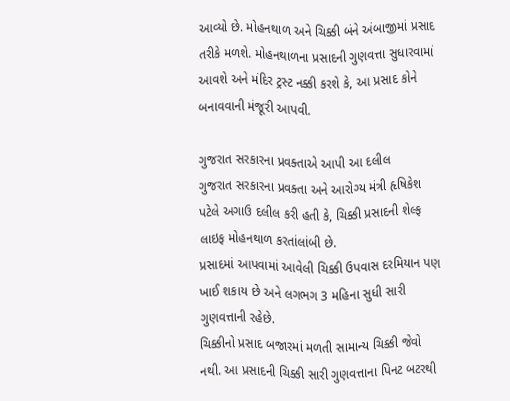આવ્યો છે. મોહનથાળ અને ચિક્કી બંને અંબાજીમાં પ્રસાદ તરીકે મળશે. મોહનથાળના પ્રસાદની ગુણવત્તા સુધારવામાં આવશે અને મંદિર ટ્રસ્ટ નક્કી કરશે કે, આ પ્રસાદ કોને બનાવવાની મંજૂરી આપવી.

ગુજરાત સરકારના પ્રવક્તાએ આપી આ દલીલ
ગુજરાત સરકારના પ્રવક્તા અને આરોગ્ય મંત્રી હૃષિકેશ પટેલે અગાઉ દલીલ કરી હતી કે, ચિક્કી પ્રસાદની શેલ્ફ લાઇફ મોહનથાળ કરતાંલાંબી છે.
પ્રસાદમાં આપવામાં આવેલી ચિક્કી ઉપવાસ દરમિયાન પણ ખાઈ શકાય છે અને લગભગ 3 મહિના સુધી સારી ગુણવત્તાની રહેછે.
ચિક્કીનો પ્રસાદ બજારમાં મળતી સામાન્ય ચિક્કી જેવો નથી. આ પ્રસાદની ચિક્કી સારી ગુણવત્તાના પિનટ બટરથી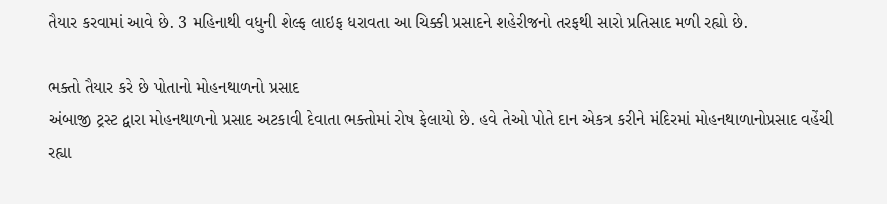તૈયાર કરવામાં આવે છે. 3 મહિનાથી વધુની શેલ્ફ લાઇફ ધરાવતા આ ચિક્કી પ્રસાદને શહેરીજનો તરફથી સારો પ્રતિસાદ મળી રહ્યો છે.

ભક્તો તૈયાર કરે છે પોતાનો મોહનથાળનો પ્રસાદ
અંબાજી ટ્રસ્ટ દ્વારા મોહનથાળનો પ્રસાદ અટકાવી દેવાતા ભક્તોમાં રોષ ફેલાયો છે. હવે તેઓ પોતે દાન એકત્ર કરીને મંદિરમાં મોહનથાળાનોપ્રસાદ વહેંચી રહ્યા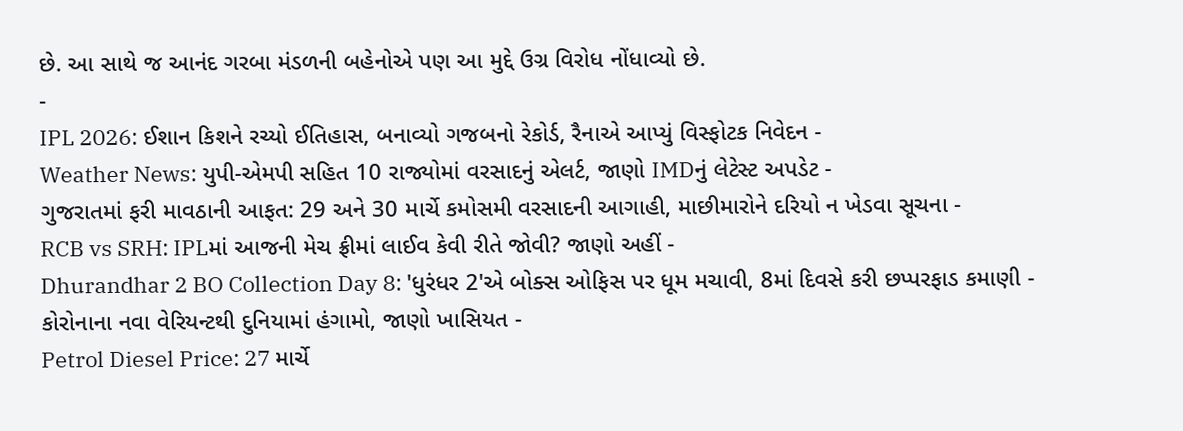છે. આ સાથે જ આનંદ ગરબા મંડળની બહેનોએ પણ આ મુદ્દે ઉગ્ર વિરોધ નોંધાવ્યો છે.
-
IPL 2026: ઈશાન કિશને રચ્યો ઈતિહાસ, બનાવ્યો ગજબનો રેકોર્ડ, રૈનાએ આપ્યું વિસ્ફોટક નિવેદન -
Weather News: યુપી-એમપી સહિત 10 રાજ્યોમાં વરસાદનું એલર્ટ, જાણો IMDનું લેટેસ્ટ અપડેટ -
ગુજરાતમાં ફરી માવઠાની આફત: 29 અને 30 માર્ચે કમોસમી વરસાદની આગાહી, માછીમારોને દરિયો ન ખેડવા સૂચના -
RCB vs SRH: IPLમાં આજની મેચ ફ્રીમાં લાઈવ કેવી રીતે જોવી? જાણો અહીં -
Dhurandhar 2 BO Collection Day 8: 'ધુરંધર 2'એ બોક્સ ઓફિસ પર ધૂમ મચાવી, 8માં દિવસે કરી છપ્પરફાડ કમાણી -
કોરોનાના નવા વેરિયન્ટથી દુનિયામાં હંગામો, જાણો ખાસિયત -
Petrol Diesel Price: 27 માર્ચે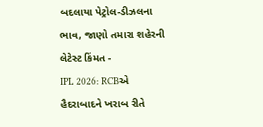બદલાયા પેટ્રોલ-ડીઝલના ભાવ, જાણો તમારા શહેરની લેટેસ્ટ કિંમત -
IPL 2026: RCBએ હૈદરાબાદને ખરાબ રીતે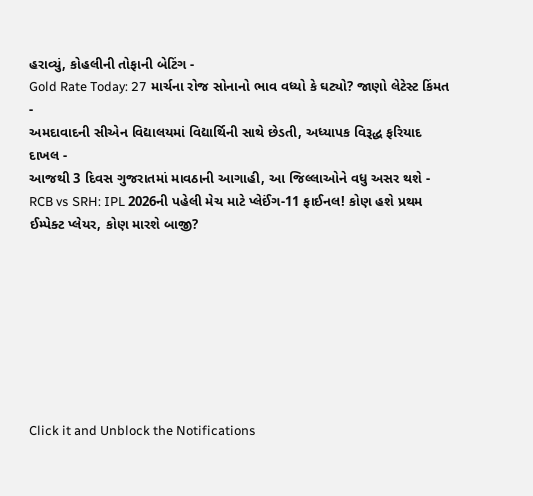હરાવ્યું, કોહલીની તોફાની બેટિંગ -
Gold Rate Today: 27 માર્ચના રોજ સોનાનો ભાવ વધ્યો કે ઘટ્યો? જાણો લેટેસ્ટ કિંમત -
અમદાવાદની સીએન વિદ્યાલયમાં વિદ્યાર્થિની સાથે છેડતી, અધ્યાપક વિરૂદ્ધ ફરિયાદ દાખલ -
આજથી 3 દિવસ ગુજરાતમાં માવઠાની આગાહી, આ જિલ્લાઓને વધુ અસર થશે -
RCB vs SRH: IPL 2026ની પહેલી મેચ માટે પ્લેઈંગ-11 ફાઈનલ! કોણ હશે પ્રથમ ઈમ્પેક્ટ પ્લેયર, કોણ મારશે બાજી?








Click it and Unblock the Notifications